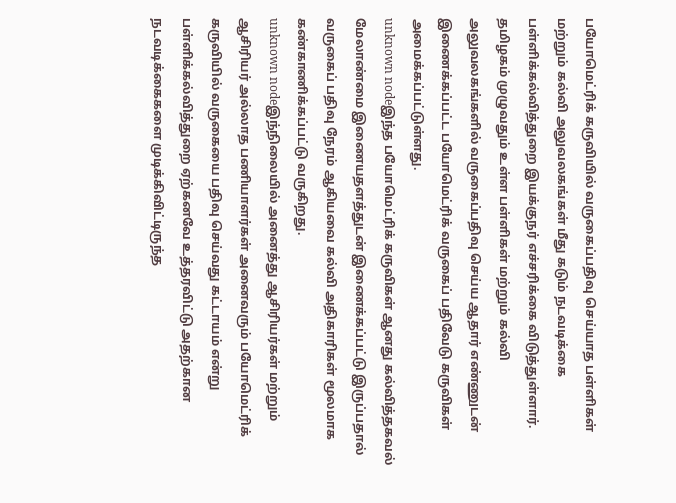பயோமெட்ரிக் கருவியில் வருகைப்பதிவு செய்யாத பள்ளிகள் மற்றும் கல்வி அலுவலகங்கள் மீது கடும் நடவடிக்கை
பள்ளிக்கல்வித்துறை இயக்குநர் எச்சரிக்கை விடுத்துள்ளார்.
தமிழகம் முழுவதும் உள்ள பள்ளிகள் மற்றும் கல்வி அலுவலகங்களில் வருகைப்பதிவு செய்ய ஆதார் எண்ணுடன் இணைக்கப்பட்ட பயோமெட்ரிக் வருகைப் பதிவேடு கருவிகள் அமைக்கப்பட்டுள்ளது.
unknown nodeஇந்த பயோமெட்ரிக் கருவிகள் ஆனது கல்வித்தகவல் மேலாண்மை இணையதளத்துடன் இணைக்கப்பட்டு இருப்பதால் வருகைப் பதிவு நேரம் ஆகியவை கல்வி அதிகாரிகள் மூலமாக கண்காணிக்கப்பட்டு வருகிறது.
unknown nodeஇந்நிலையில் அனைத்து ஆசிரியர்கள் மற்றும் ஆசிரியர் அல்லாத பணியாளர்கள் அனைவரும் பயோமெட்ரிக் கருவியில் வருகையை பதிவு செய்வது கட்டாயம் என்று பள்ளிக்கல்வித்துறை ஏற்கனவே உத்தரவிட்டு அதற்கான நடவடிக்கைகளை முடிக்கிவிட்டிருந்த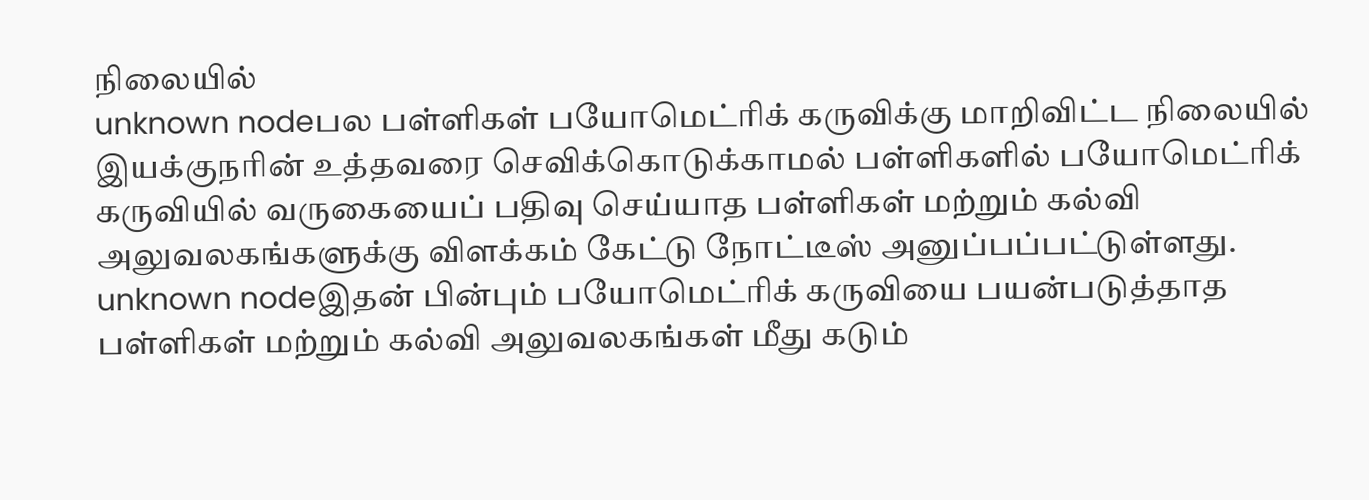நிலையில்
unknown nodeபல பள்ளிகள் பயோமெட்ரிக் கருவிக்கு மாறிவிட்ட நிலையில் இயக்குநரின் உத்தவரை செவிக்கொடுக்காமல் பள்ளிகளில் பயோமெட்ரிக் கருவியில் வருகையைப் பதிவு செய்யாத பள்ளிகள் மற்றும் கல்வி அலுவலகங்களுக்கு விளக்கம் கேட்டு நோட்டீஸ் அனுப்பப்பட்டுள்ளது.
unknown nodeஇதன் பின்பும் பயோமெட்ரிக் கருவியை பயன்படுத்தாத பள்ளிகள் மற்றும் கல்வி அலுவலகங்கள் மீது கடும்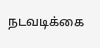நடவடிக்கை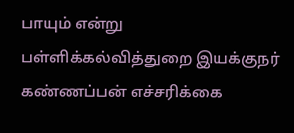பாயும் என்று பள்ளிக்கல்வித்துறை இயக்குநர் கண்ணப்பன் எச்சரிக்கை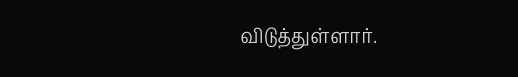விடுத்துள்ளார்.